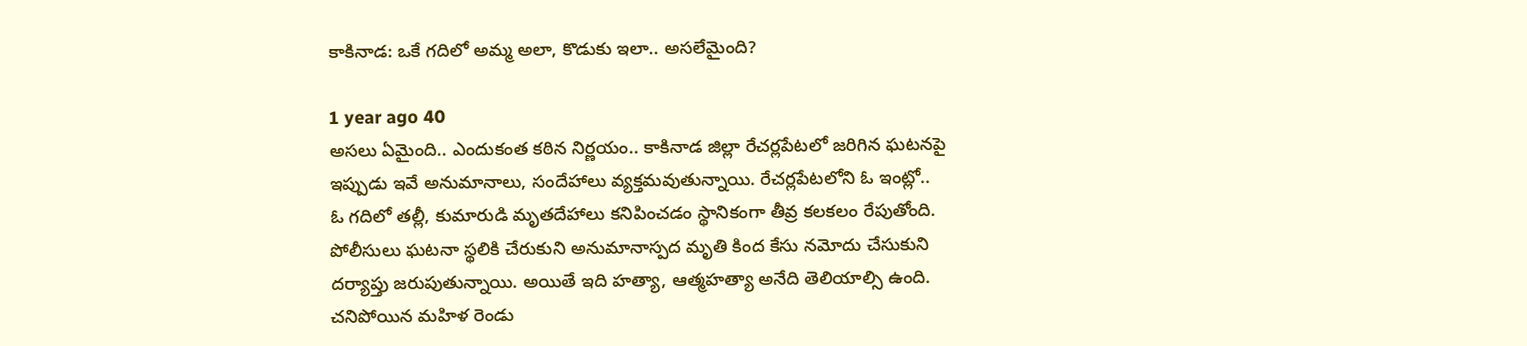కాకినాడ: ఒకే గదిలో అమ్మ అలా, కొడుకు ఇలా.. అసలేమైంది?

1 year ago 40
అసలు ఏమైంది.. ఎందుకంత కఠిన నిర్ణయం.. కాకినాడ జిల్లా రేచర్లపేటలో జరిగిన ఘటనపై ఇప్పుడు ఇవే అనుమానాలు, సందేహాలు వ్యక్తమవుతున్నాయి. రేచర్లపేటలోని ఓ ఇంట్లో.. ఓ గదిలో తల్లీ, కుమారుడి మృతదేహాలు కనిపించడం స్థానికంగా తీవ్ర కలకలం రేపుతోంది. పోలీసులు ఘటనా స్థలికి చేరుకుని అనుమానాస్పద మృతి కింద కేసు నమోదు చేసుకుని దర్యాప్తు జరుపుతున్నాయి. అయితే ఇది హత్యా, ఆత్మహత్యా అనేది తెలియాల్సి ఉంది. చనిపోయిన మహిళ రెండు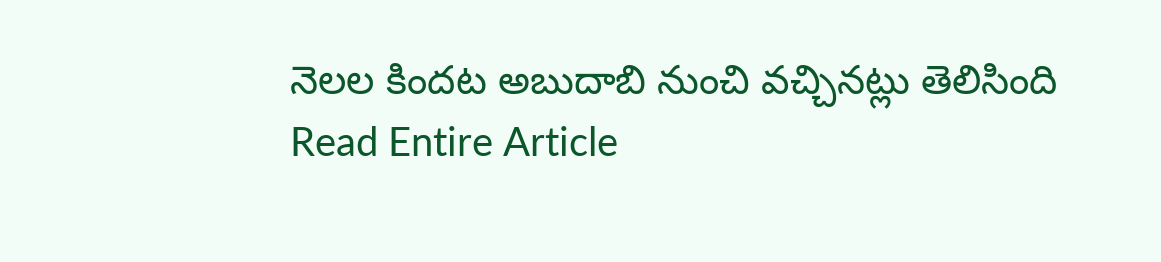నెలల కిందట అబుదాబి నుంచి వచ్చినట్లు తెలిసింది
Read Entire Article